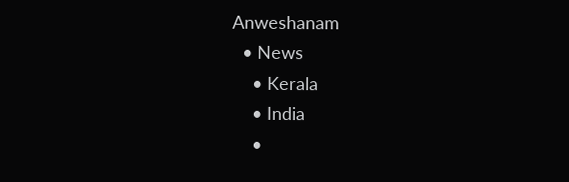Anweshanam
  • News
    • Kerala
    • India
    •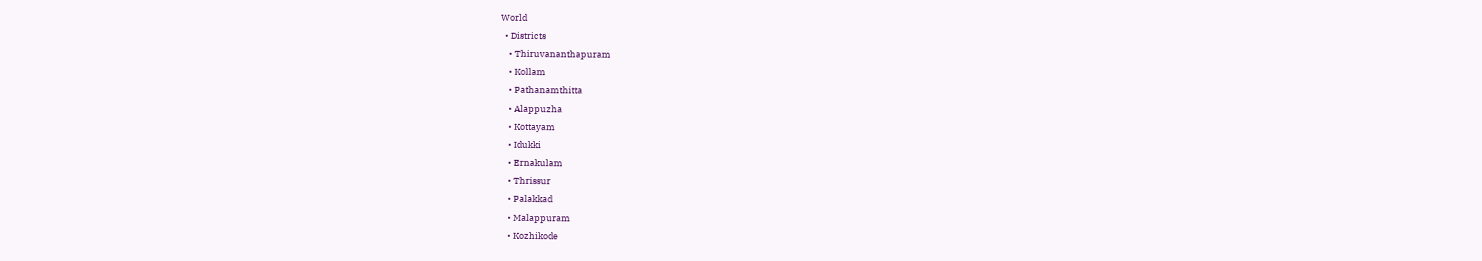World
  • Districts
    • Thiruvananthapuram
    • Kollam
    • Pathanamthitta
    • Alappuzha
    • Kottayam
    • Idukki
    • Ernakulam
    • Thrissur
    • Palakkad
    • Malappuram
    • Kozhikode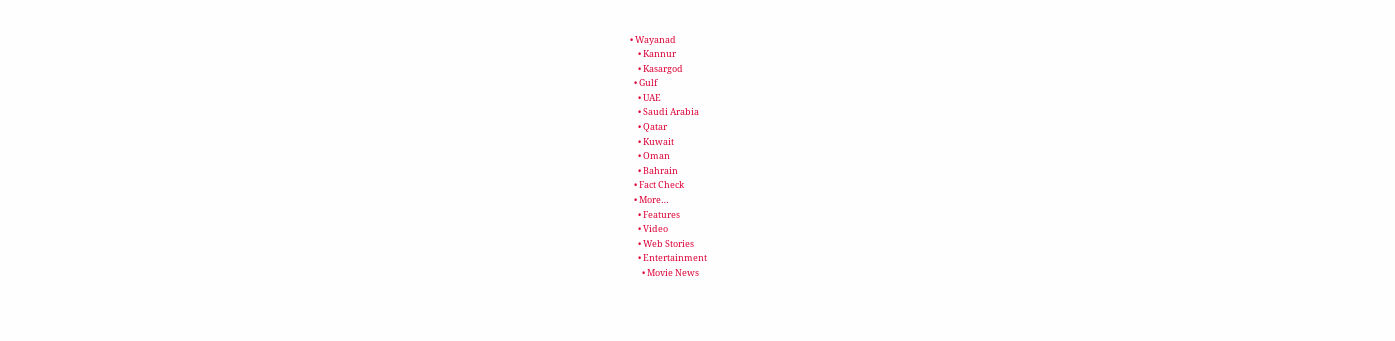• Wayanad
    • Kannur
    • Kasargod
  • Gulf
    • UAE
    • Saudi Arabia
    • Qatar
    • Kuwait
    • Oman
    • Bahrain
  • Fact Check
  • More…
    • Features
    • Video
    • Web Stories
    • Entertainment
      • Movie News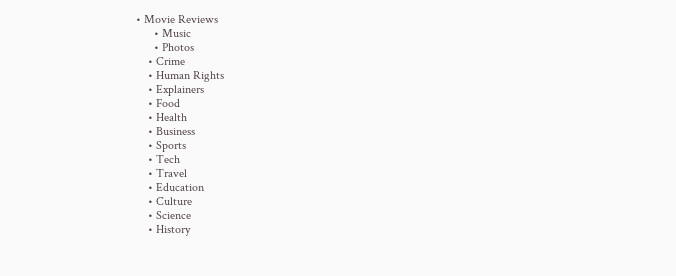• Movie Reviews
      • Music
      • Photos
    • Crime
    • Human Rights
    • Explainers
    • Food
    • Health
    • Business
    • Sports
    • Tech
    • Travel
    • Education
    • Culture
    • Science
    • History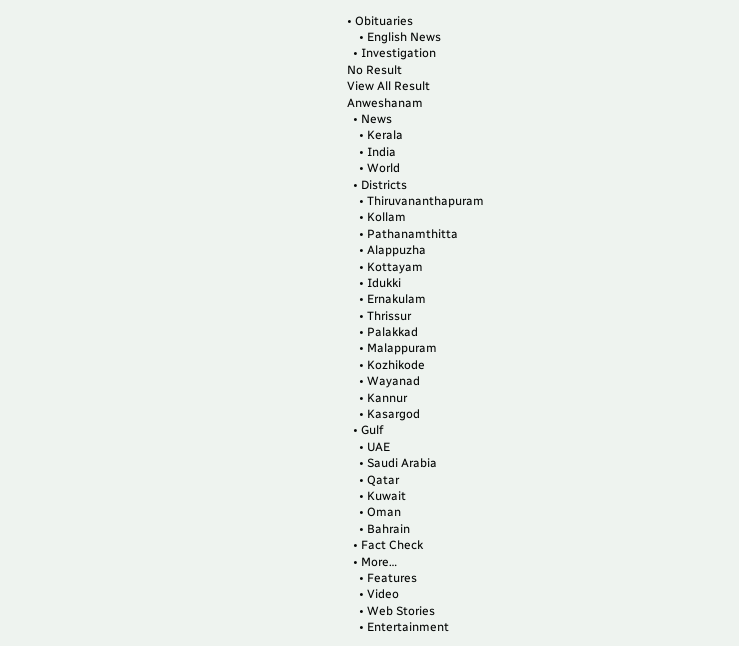• Obituaries
    • English News
  • Investigation
No Result
View All Result
Anweshanam
  • News
    • Kerala
    • India
    • World
  • Districts
    • Thiruvananthapuram
    • Kollam
    • Pathanamthitta
    • Alappuzha
    • Kottayam
    • Idukki
    • Ernakulam
    • Thrissur
    • Palakkad
    • Malappuram
    • Kozhikode
    • Wayanad
    • Kannur
    • Kasargod
  • Gulf
    • UAE
    • Saudi Arabia
    • Qatar
    • Kuwait
    • Oman
    • Bahrain
  • Fact Check
  • More…
    • Features
    • Video
    • Web Stories
    • Entertainment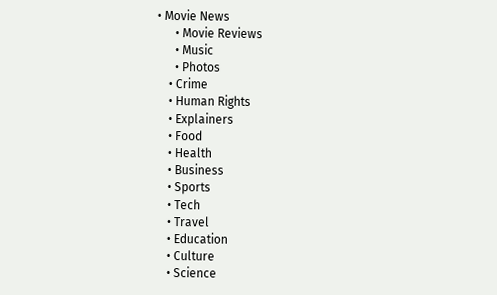• Movie News
      • Movie Reviews
      • Music
      • Photos
    • Crime
    • Human Rights
    • Explainers
    • Food
    • Health
    • Business
    • Sports
    • Tech
    • Travel
    • Education
    • Culture
    • Science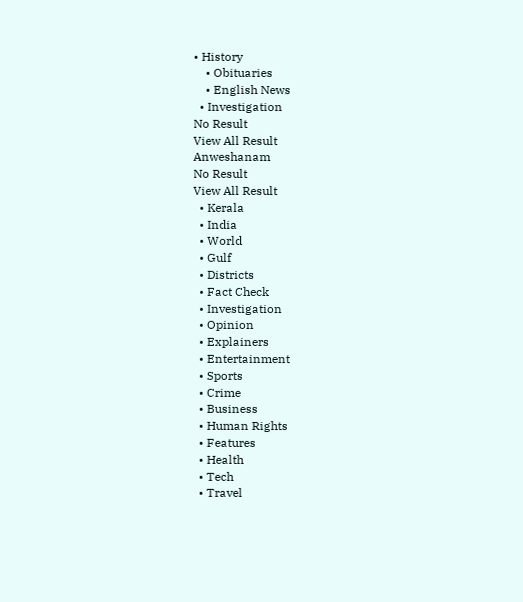• History
    • Obituaries
    • English News
  • Investigation
No Result
View All Result
Anweshanam
No Result
View All Result
  • Kerala
  • India
  • World
  • Gulf
  • Districts
  • Fact Check
  • Investigation
  • Opinion
  • Explainers
  • Entertainment
  • Sports
  • Crime
  • Business
  • Human Rights
  • Features
  • Health
  • Tech
  • Travel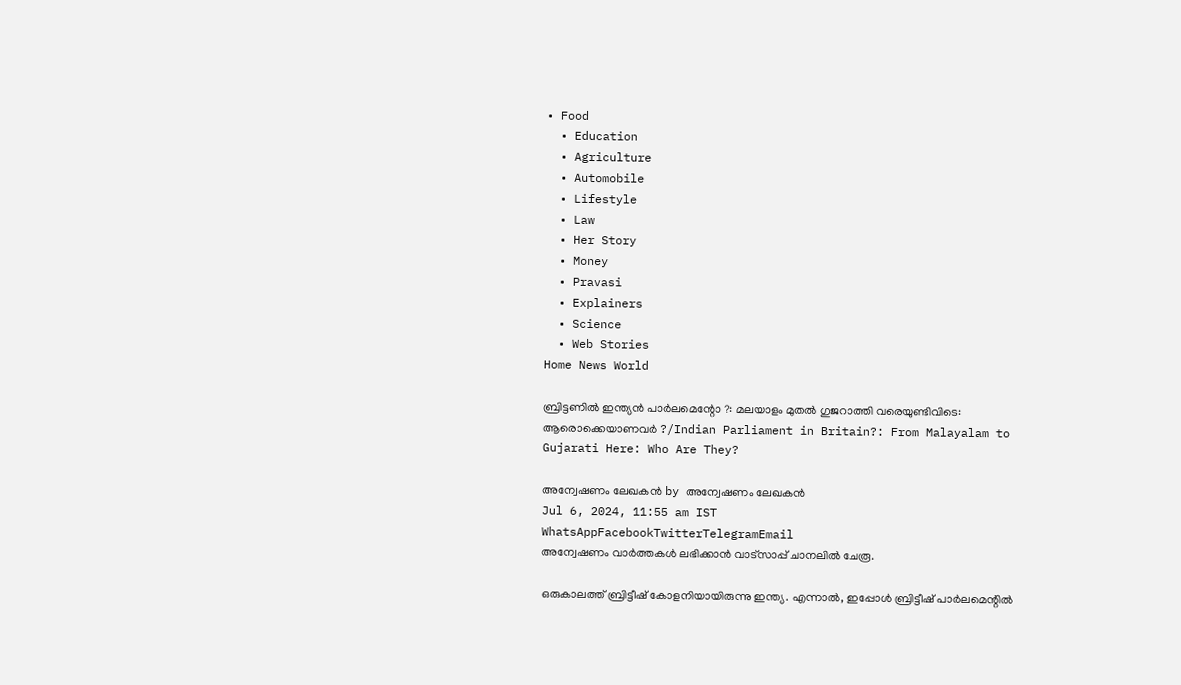• Food
  • Education
  • Agriculture
  • Automobile
  • Lifestyle
  • Law
  • Her Story
  • Money
  • Pravasi
  • Explainers
  • Science
  • Web Stories
Home News World

ബ്രിട്ടണില്‍ ഇന്ത്യന്‍ പാര്‍ലമെന്റോ ?: മലയാളം മുതല്‍ ഗുജറാത്തി വരെയുണ്ടിവിടെ: ആരൊക്കെയാണവര്‍ ?/Indian Parliament in Britain?: From Malayalam to Gujarati Here: Who Are They?

അന്വേഷണം ലേഖകൻ by അന്വേഷണം ലേഖകൻ
Jul 6, 2024, 11:55 am IST
WhatsAppFacebookTwitterTelegramEmail
അന്വേഷണം വാർത്തകൾ ലഭിക്കാന്‍ വാട്സാപ്പ് ചാനലില്‍ ചേരൂ.

ഒരുകാലത്ത് ബ്രിട്ടീഷ് കോളനിയായിരുന്നു ഇന്ത്യ. എന്നാല്‍, ഇപ്പോള്‍ ബ്രിട്ടീഷ് പാര്‍ലമെന്റില്‍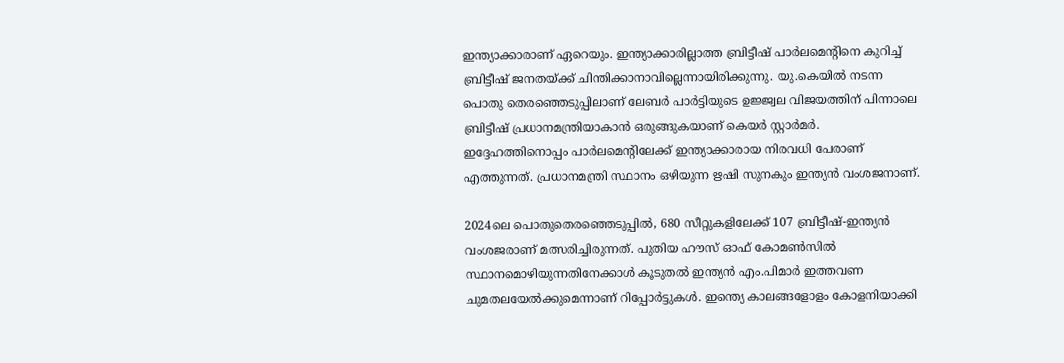ഇന്ത്യാക്കാരാണ് ഏറെയും. ഇന്ത്യാക്കാരില്ലാത്ത ബ്രിട്ടീഷ് പാര്‍ലമെന്റിനെ കുറിച്ച് ബ്രിട്ടീഷ് ജനതയ്ക്ക് ചിന്തിക്കാനാവില്ലെന്നായിരിക്കുന്നു. യു.കെയില്‍ നടന്ന പൊതു തെരഞ്ഞെടുപ്പിലാണ് ലേബര്‍ പാര്‍ട്ടിയുടെ ഉജ്ജ്വല വിജയത്തിന് പിന്നാലെ ബ്രിട്ടീഷ് പ്രധാനമന്ത്രിയാകാന്‍ ഒരുങ്ങുകയാണ് കെയര്‍ സ്റ്റാര്‍മര്‍. ഇദ്ദേഹത്തിനൊപ്പം പാര്‍ലമെന്റിലേക്ക് ഇന്ത്യാക്കാരായ നിരവധി പേരാണ് എത്തുന്നത്. പ്രധാനമന്ത്രി സ്ഥാനം ഒഴിയുന്ന ഋഷി സുനകും ഇന്ത്യന്‍ വംശജനാണ്.

2024ലെ പൊതുതെരഞ്ഞെടുപ്പില്‍, 680 സീറ്റുകളിലേക്ക് 107 ബ്രിട്ടീഷ്-ഇന്ത്യന്‍ വംശജരാണ് മത്സരിച്ചിരുന്നത്. പുതിയ ഹൗസ് ഓഫ് കോമണ്‍സില്‍ സ്ഥാനമൊഴിയുന്നതിനേക്കാള്‍ കൂടുതല്‍ ഇന്ത്യന്‍ എം.പിമാര്‍ ഇത്തവണ ചുമതലയേല്‍ക്കുമെന്നാണ് റിപ്പോര്‍ട്ടുകള്‍. ഇന്ത്യെ കാലങ്ങളോളം കോളനിയാക്കി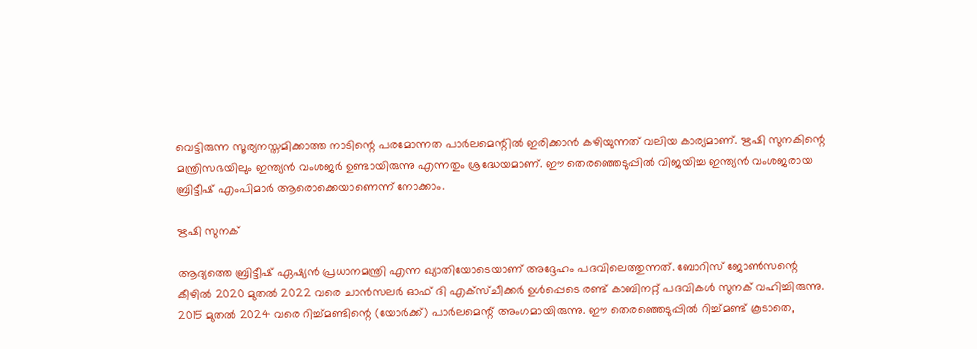വെട്ടിരുന്ന സൂര്യനസ്തമിക്കാത്ത നാടിന്റെ പരമോന്നത പാര്‍ലമെന്റില്‍ ഇരിക്കാന്‍ കഴിയുന്നത് വലിയ കാര്യമാണ്. ഋഷി സുനകിന്റെ മന്ത്രിസഭയിലും ഇന്ത്യന്‍ വംശജര്‍ ഉണ്ടായിരുന്നു എന്നതും ശ്രദ്ധേയമാണ്. ഈ തെരഞ്ഞെടുപ്പില്‍ വിജയിച്ച ഇന്ത്യന്‍ വംശജരായ ബ്രിട്ടീഷ് എംപിമാര്‍ ആരൊക്കെയാണെന്ന് നോക്കാം.

ഋഷി സുനക്

ആദ്യത്തെ ബ്രിട്ടീഷ് ഏഷ്യന്‍ പ്രധാനമന്ത്രി എന്ന ഖ്യാതിയോടെയാണ് അദ്ദേഹം പദവിലെത്തുന്നത്. ബോറിസ് ജോണ്‍സന്റെ കീഴില്‍ 2020 മുതല്‍ 2022 വരെ ചാന്‍സലര്‍ ഓഫ് ദി എക്സ്ചീക്കര്‍ ഉള്‍പ്പെടെ രണ്ട് കാബിനറ്റ് പദവികള്‍ സുനക് വഹിച്ചിരുന്നു. 2015 മുതല്‍ 2024 വരെ റിച്ച്മണ്ടിന്റെ (യോര്‍ക്ക്) പാര്‍ലമെന്റ് അംഗമായിരുന്നു. ഈ തെരഞ്ഞെടുപ്പില്‍ റിച്ച്മണ്ട് കൂടാതെ,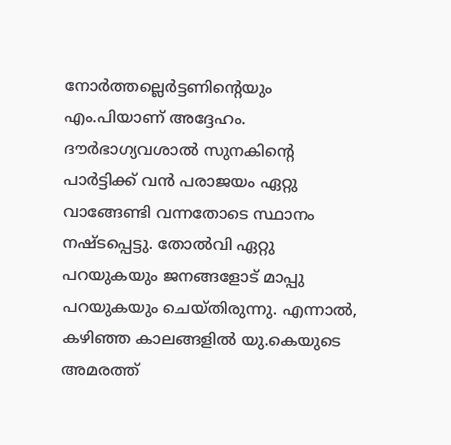നോര്‍ത്തല്ലെര്‍ട്ടണിന്റെയും എം.പിയാണ് അദ്ദേഹം. ദൗര്‍ഭാഗ്യവശാല്‍ സുനകിന്റെ പാര്‍ട്ടിക്ക് വന്‍ പരാജയം ഏറ്റു വാങ്ങേണ്ടി വന്നതോടെ സ്ഥാനം നഷ്ടപ്പെട്ടു. തോല്‍വി ഏറ്റു പറയുകയും ജനങ്ങളോട് മാപ്പു പറയുകയും ചെയ്തിരുന്നു. എന്നാല്‍, കഴിഞ്ഞ കാലങ്ങളില്‍ യു.കെയുടെ അമരത്ത്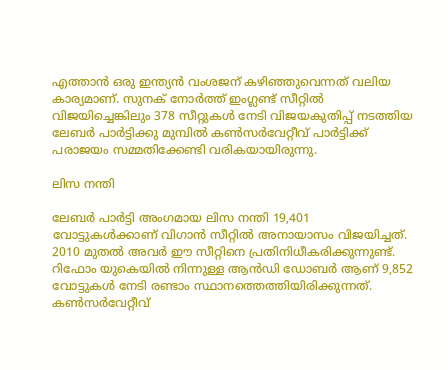എത്താന്‍ ഒരു ഇന്ത്യന്‍ വംശജന് കഴിഞ്ഞുവെന്നത് വലിയ കാര്യമാണ്. സുനക് നോര്‍ത്ത് ഇംഗ്ലണ്ട് സീറ്റില്‍ വിജയിച്ചെങ്കിലും 378 സീറ്റുകള്‍ നേടി വിജയകുതിപ്പ് നടത്തിയ ലേബര്‍ പാര്‍ട്ടിക്കു മുമ്പില്‍ കണ്‍സര്‍വേറ്റീവ് പാര്‍ട്ടിക്ക് പരാജയം സമ്മതിക്കേണ്ടി വരികയായിരുന്നു.

ലിസ നന്തി

ലേബര്‍ പാര്‍ട്ടി അംഗമായ ലിസ നന്തി 19,401 വോട്ടുകള്‍ക്കാണ് വിഗാന്‍ സീറ്റില്‍ അനായാസം വിജയിച്ചത്. 2010 മുതല്‍ അവര്‍ ഈ സീറ്റിനെ പ്രതിനിധീകരിക്കുന്നുണ്ട്. റിഫോം യുകെയില്‍ നിന്നുള്ള ആന്‍ഡി ഡോബര്‍ ആണ് 9,852 വോട്ടുകള്‍ നേടി രണ്ടാം സ്ഥാനത്തെത്തിയിരിക്കുന്നത്. കണ്‍സര്‍വേറ്റീവ്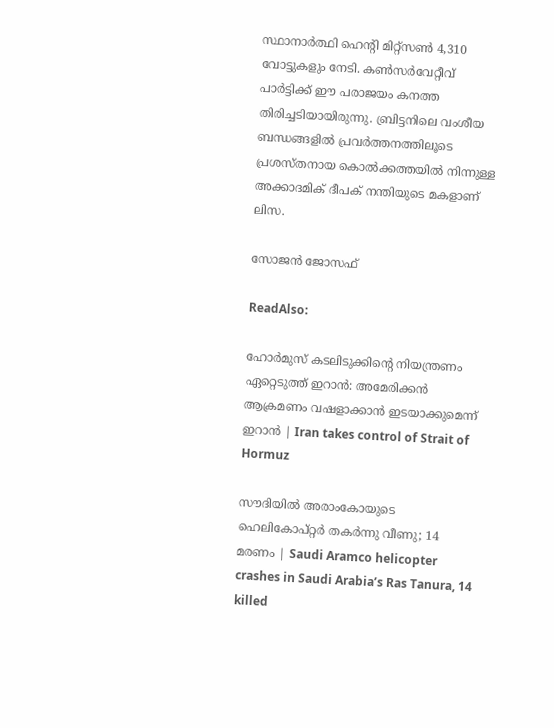സ്ഥാനാര്‍ത്ഥി ഹെന്റി മിറ്റ്‌സണ്‍ 4,310 വോട്ടുകളും നേടി. കണ്‍സര്‍വേറ്റീവ് പാര്‍ട്ടിക്ക് ഈ പരാജയം കനത്ത തിരിച്ചടിയായിരുന്നു. ബ്രിട്ടനിലെ വംശീയ ബന്ധങ്ങളില്‍ പ്രവര്‍ത്തനത്തിലൂടെ പ്രശസ്തനായ കൊല്‍ക്കത്തയില്‍ നിന്നുള്ള അക്കാദമിക് ദീപക് നന്തിയുടെ മകളാണ് ലിസ.

സോജന്‍ ജോസഫ്

ReadAlso:

ഹോർമുസ് കടലിടുക്കിന്റെ നിയന്ത്രണം ഏറ്റെടുത്ത് ഇറാൻ: അമേരിക്കൻ ആക്രമണം വഷളാക്കാൻ ഇടയാക്കുമെന്ന് ഇറാൻ‌ | Iran takes control of Strait of Hormuz

സൗദിയിൽ അരാംകോയുടെ ഹെലികോപ്റ്റർ തകർന്നു വീണു; 14 മരണം | Saudi Aramco helicopter crashes in Saudi Arabia’s Ras Tanura, 14 killed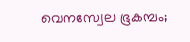വെനസ്വേല ഭൂകമ്പം;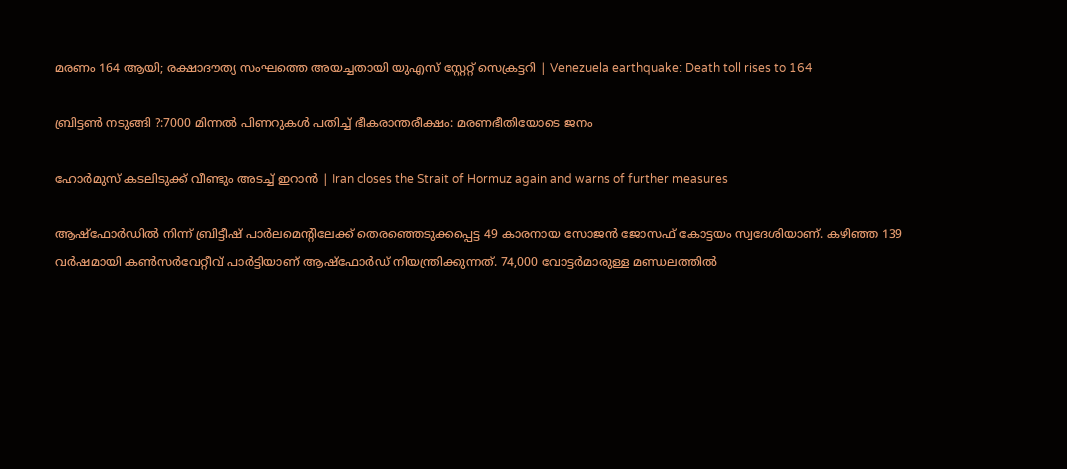മരണം 164 ആയി; രക്ഷാദൗത്യ സംഘത്തെ അയച്ചതായി യുഎസ് സ്റ്റേറ്റ് സെക്രട്ടറി | Venezuela earthquake: Death toll rises to 164

ബ്രിട്ടണ്‍ നടുങ്ങി ?:7000 മിന്നല്‍ പിണറുകള്‍ പതിച്ച് ഭീകരാന്തരീക്ഷം: മരണഭീതിയോടെ ജനം

ഹോർമുസ് കടലിടുക്ക് വീണ്ടും അടച്ച് ഇറാൻ | Iran closes the Strait of Hormuz again and warns of further measures

ആഷ്ഫോര്‍ഡില്‍ നിന്ന് ബ്രിട്ടീഷ് പാര്‍ലമെന്റിലേക്ക് തെരഞ്ഞെടുക്കപ്പെട്ട 49 കാരനായ സോജന്‍ ജോസഫ് കോട്ടയം സ്വദേശിയാണ്. കഴിഞ്ഞ 139 വര്‍ഷമായി കണ്‍സര്‍വേറ്റീവ് പാര്‍ട്ടിയാണ് ആഷ്ഫോര്‍ഡ് നിയന്ത്രിക്കുന്നത്. 74,000 വോട്ടര്‍മാരുള്ള മണ്ഡലത്തില്‍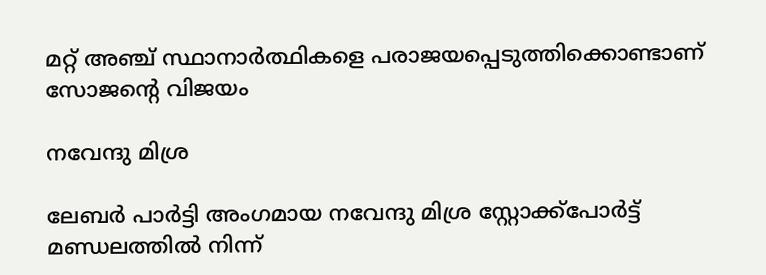മറ്റ് അഞ്ച് സ്ഥാനാര്‍ത്ഥികളെ പരാജയപ്പെടുത്തിക്കൊണ്ടാണ് സോജന്റെ വിജയം

നവേന്ദു മിശ്ര

ലേബര്‍ പാര്‍ട്ടി അംഗമായ നവേന്ദു മിശ്ര സ്റ്റോക്ക്പോര്‍ട്ട് മണ്ഡലത്തില്‍ നിന്ന്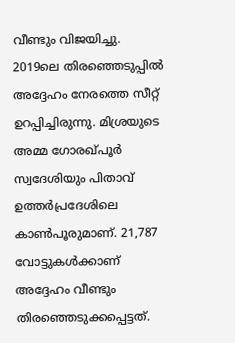വീണ്ടും വിജയിച്ചു. 2019ലെ തിരഞ്ഞെടുപ്പില്‍ അദ്ദേഹം നേരത്തെ സീറ്റ് ഉറപ്പിച്ചിരുന്നു. മിശ്രയുടെ അമ്മ ഗോരഖ്പൂര്‍ സ്വദേശിയും പിതാവ് ഉത്തര്‍പ്രദേശിലെ കാണ്‍പൂരുമാണ്. 21,787 വോട്ടുകള്‍ക്കാണ് അദ്ദേഹം വീണ്ടും തിരഞ്ഞെടുക്കപ്പെട്ടത്.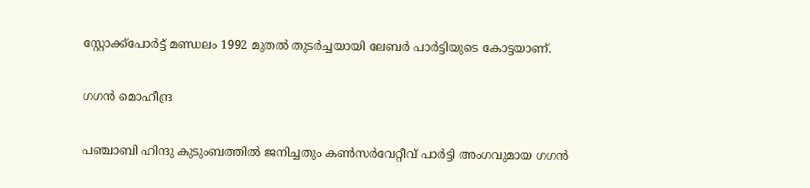സ്റ്റോക്ക്പോര്‍ട്ട് മണ്ഡലം 1992 മുതല്‍ തുടര്‍ച്ചയായി ലേബര്‍ പാര്‍ട്ടിയുടെ കോട്ടയാണ്.

ഗഗന്‍ മൊഹീന്ദ്ര

പഞ്ചാബി ഹിന്ദു കുടുംബത്തില്‍ ജനിച്ചതും കണ്‍സര്‍വേറ്റീവ് പാര്‍ട്ടി അംഗവുമായ ഗഗന്‍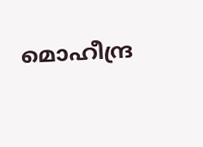മൊഹീന്ദ്ര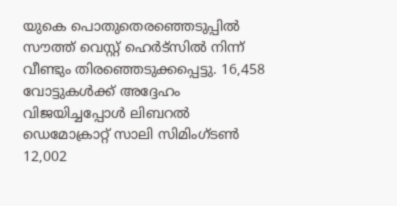യുകെ പൊതുതെരഞ്ഞെടുപ്പില്‍ സൗത്ത് വെസ്റ്റ് ഹെര്‍ട്സില്‍ നിന്ന് വീണ്ടും തിരഞ്ഞെടുക്കപ്പെട്ടു. 16,458 വോട്ടുകള്‍ക്ക് അദ്ദേഹം വിജയിച്ചപ്പോള്‍ ലിബറല്‍ ഡെമോക്രാറ്റ് സാലി സിമിംഗ്ടണ്‍ 12,002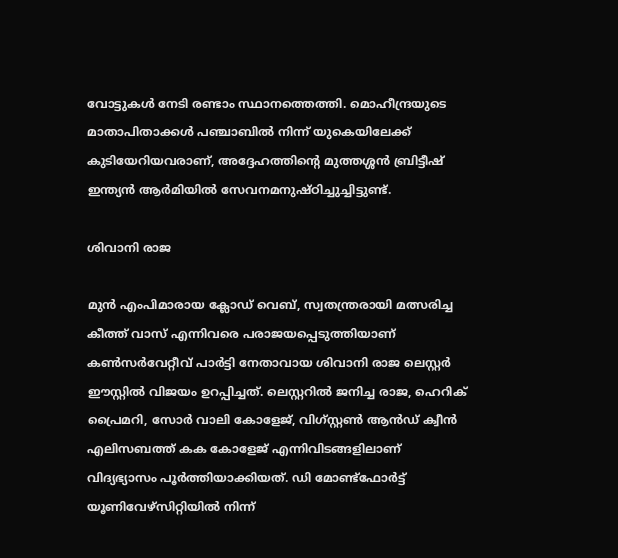വോട്ടുകള്‍ നേടി രണ്ടാം സ്ഥാനത്തെത്തി. മൊഹീന്ദ്രയുടെ മാതാപിതാക്കള്‍ പഞ്ചാബില്‍ നിന്ന് യുകെയിലേക്ക് കുടിയേറിയവരാണ്, അദ്ദേഹത്തിന്റെ മുത്തശ്ശന്‍ ബ്രിട്ടീഷ് ഇന്ത്യന്‍ ആര്‍മിയില്‍ സേവനമനുഷ്ഠിച്ചുച്ചിട്ടുണ്ട്.

ശിവാനി രാജ

മുന്‍ എംപിമാരായ ക്ലോഡ് വെബ്, സ്വതന്ത്രരായി മത്സരിച്ച കീത്ത് വാസ് എന്നിവരെ പരാജയപ്പെടുത്തിയാണ് കണ്‍സര്‍വേറ്റീവ് പാര്‍ട്ടി നേതാവായ ശിവാനി രാജ ലെസ്റ്റര്‍ ഈസ്റ്റില്‍ വിജയം ഉറപ്പിച്ചത്. ലെസ്റ്ററില്‍ ജനിച്ച രാജ, ഹെറിക് പ്രൈമറി, സോര്‍ വാലി കോളേജ്, വിഗ്സ്റ്റണ്‍ ആന്‍ഡ് ക്വീന്‍ എലിസബത്ത് കക കോളേജ് എന്നിവിടങ്ങളിലാണ് വിദ്യഭ്യാസം പൂര്‍ത്തിയാക്കിയത്. ഡി മോണ്ട്ഫോര്‍ട്ട് യൂണിവേഴ്സിറ്റിയില്‍ നിന്ന്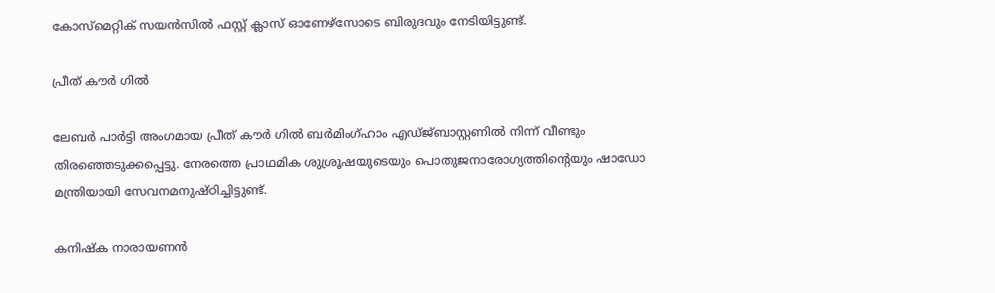കോസ്മെറ്റിക് സയന്‍സില്‍ ഫസ്റ്റ് ക്ലാസ് ഓണേഴ്സോടെ ബിരുദവും നേടിയിട്ടുണ്ട്.

പ്രീത് കൗര്‍ ഗില്‍

ലേബര്‍ പാര്‍ട്ടി അംഗമായ പ്രീത് കൗര്‍ ഗില്‍ ബര്‍മിംഗ്ഹാം എഡ്ജ്ബാസ്റ്റണില്‍ നിന്ന് വീണ്ടും തിരഞ്ഞെടുക്കപ്പെട്ടു. നേരത്തെ പ്രാഥമിക ശുശ്രൂഷയുടെയും പൊതുജനാരോഗ്യത്തിന്റെയും ഷാഡോ മന്ത്രിയായി സേവനമനുഷ്ഠിച്ചിട്ടുണ്ട്.

കനിഷ്‌ക നാരായണന്‍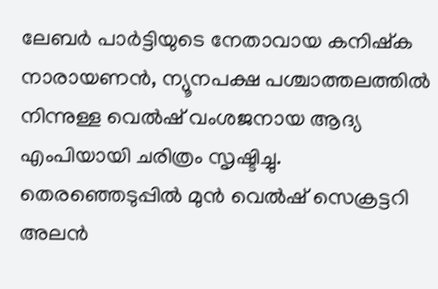ലേബര്‍ പാര്‍ട്ടിയുടെ നേതാവായ കനിഷ്‌ക നാരായണന്‍, ന്യൂനപക്ഷ പശ്ചാത്തലത്തില്‍ നിന്നുള്ള വെല്‍ഷ് വംശജനായ ആദ്യ എംപിയായി ചരിത്രം സൃഷ്ടിച്ചു. തെരഞ്ഞെടുപ്പില്‍ മുന്‍ വെല്‍ഷ് സെക്രട്ടറി അലന്‍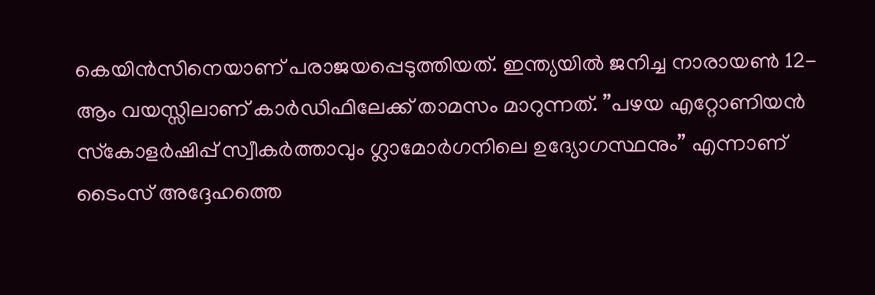കെയിന്‍സിനെയാണ് പരാജയപ്പെടുത്തിയത്. ഇന്ത്യയില്‍ ജനിച്ച നാരായണ്‍ 12-ആം വയസ്സിലാണ് കാര്‍ഡിഫിലേക്ക് താമസം മാറുന്നത്. ”പഴയ എറ്റോണിയന്‍ സ്‌കോളര്‍ഷിപ്പ് സ്വീകര്‍ത്താവും ഗ്ലാമോര്‍ഗനിലെ ഉദ്യോഗസ്ഥനും” എന്നാണ് ടൈംസ് അദ്ദേഹത്തെ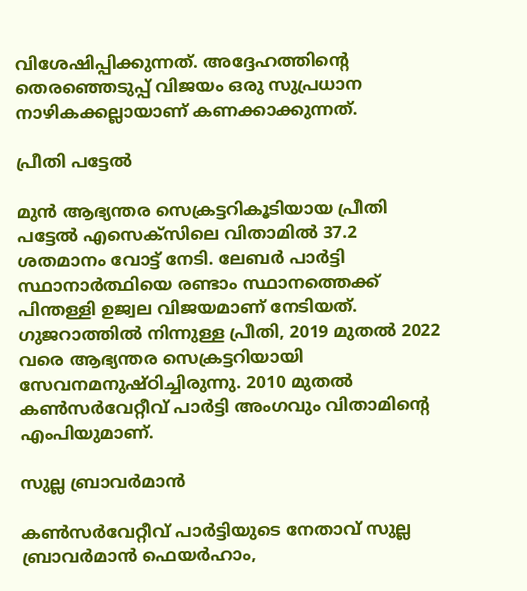വിശേഷിപ്പിക്കുന്നത്. അദ്ദേഹത്തിന്റെ തെരഞ്ഞെടുപ്പ് വിജയം ഒരു സുപ്രധാന നാഴികക്കല്ലായാണ് കണക്കാക്കുന്നത്.

പ്രീതി പട്ടേല്‍

മുന്‍ ആഭ്യന്തര സെക്രട്ടറികൂടിയായ പ്രീതി പട്ടേല്‍ എസെക്‌സിലെ വിതാമില്‍ 37.2 ശതമാനം വോട്ട് നേടി. ലേബര്‍ പാര്‍ട്ടി സ്ഥാനാര്‍ത്ഥിയെ രണ്ടാം സ്ഥാനത്തെക്ക് പിന്തള്ളി ഉജ്വല വിജയമാണ് നേടിയത്. ഗുജറാത്തില്‍ നിന്നുള്ള പ്രീതി, 2019 മുതല്‍ 2022 വരെ ആഭ്യന്തര സെക്രട്ടറിയായി സേവനമനുഷ്ഠിച്ചിരുന്നു. 2010 മുതല്‍ കണ്‍സര്‍വേറ്റീവ് പാര്‍ട്ടി അംഗവും വിതാമിന്റെ എംപിയുമാണ്.

സുല്ല ബ്രാവര്‍മാന്‍

കണ്‍സര്‍വേറ്റീവ് പാര്‍ട്ടിയുടെ നേതാവ് സുല്ല ബ്രാവര്‍മാന്‍ ഫെയര്‍ഹാം,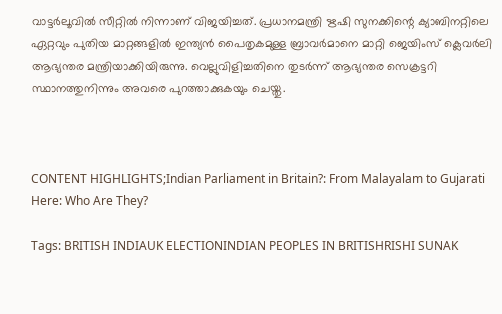വാട്ടര്‍ലൂവില്‍ സീറ്റില്‍ നിന്നാണ് വിജയിച്ചത്. പ്രധാനമന്ത്രി ഋഷി സുനക്കിന്റെ ക്യാബിനറ്റിലെ ഏറ്റവും പുതിയ മാറ്റങ്ങളില്‍ ഇന്ത്യന്‍ പൈതൃകമുള്ള ബ്രാവര്‍മാനെ മാറ്റി ജെയിംസ് ക്ലെവര്‍ലി ആഭ്യന്തര മന്ത്രിയാക്കിയിരുന്നു. വെല്ലുവിളിച്ചതിനെ തുടര്‍ന്ന് ആഭ്യന്തര സെക്രട്ടറി സ്ഥാനത്തുനിന്നും അവരെ പുറത്താക്കുകയും ചെയ്തു.



CONTENT HIGHLIGHTS;Indian Parliament in Britain?: From Malayalam to Gujarati Here: Who Are They?

Tags: BRITISH INDIAUK ELECTIONINDIAN PEOPLES IN BRITISHRISHI SUNAK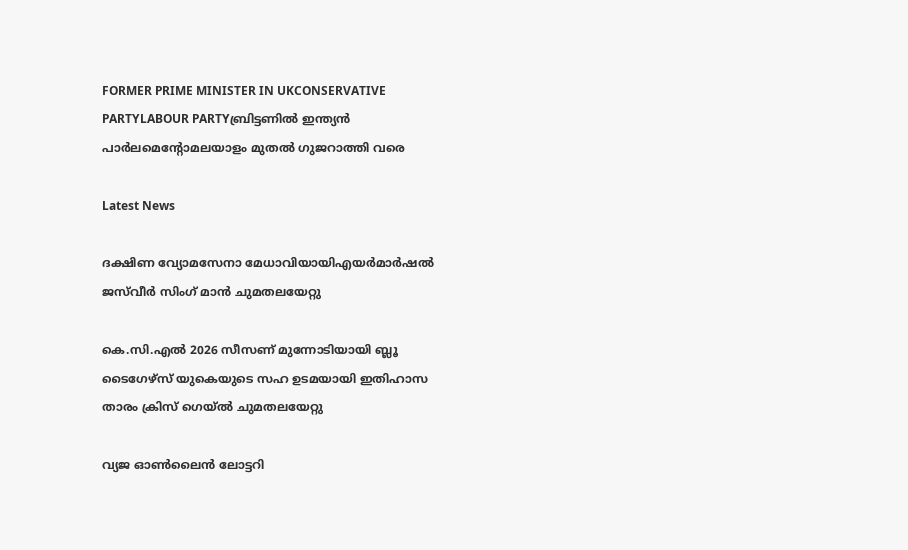FORMER PRIME MINISTER IN UKCONSERVATIVE PARTYLABOUR PARTYബ്രിട്ടണില്‍ ഇന്ത്യന്‍ പാര്‍ലമെന്റോമലയാളം മുതല്‍ ഗുജറാത്തി വരെ

Latest News

ദക്ഷിണ വ്യോമസേനാ മേധാവിയായിഎയർമാർഷൽ ജസ്‌വീർ സിംഗ് മാൻ ചുമതലയേറ്റു

കെ.സി.എല്‍ 2026 സീസണ് മുന്നോടിയായി ബ്ലൂ ടൈഗേഴ്‌സ് യുകെയുടെ സഹ ഉടമയായി ഇതിഹാസ താരം ക്രിസ് ഗെയ്ല്‍ ചുമതലയേറ്റു

വ്യജ ഓൺലൈൻ ലോട്ടറി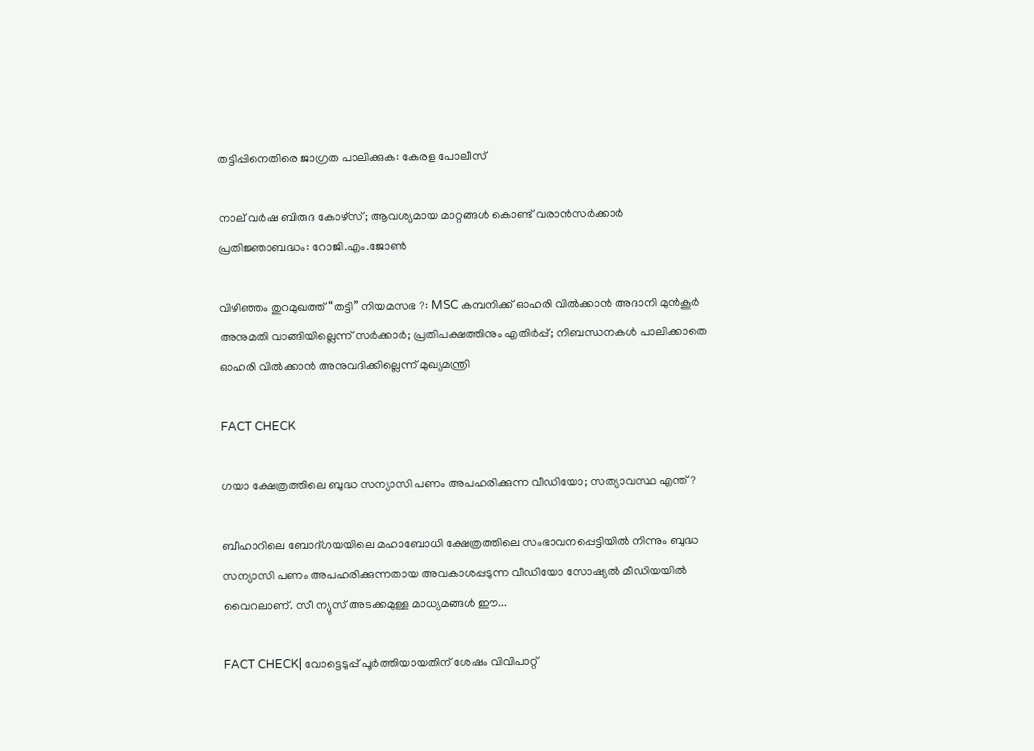തട്ടിപ്പിനെതിരെ ജാഗ്രത പാലിക്കുക: കേരള പോലീസ്

നാല് വർഷ ബിരുദ കോഴ്സ്; ആവശ്യമായ മാറ്റങ്ങൾ കൊണ്ട് വരാൻസർക്കാർ പ്രതിജ്ഞാബദ്ധം: റോജി.എം.ജോൺ

വിഴിഞ്ഞം തുറമുഖത്ത് “തട്ടി” നിയമസഭ ?: MSC കമ്പനിക്ക് ഓഹരി വില്‍ക്കാന്‍ അദാനി മുന്‍കൂര്‍ അനുമതി വാങ്ങിയില്ലെന്ന് സര്‍ക്കാര്‍; പ്രതിപക്ഷത്തിനും എതിര്‍പ്പ്; നിബന്ധനകള്‍ പാലിക്കാതെ ഓഹരി വില്‍ക്കാന്‍ അനുവദിക്കില്ലെന്ന് മുഖ്യമന്ത്രി

FACT CHECK

ഗയാ ക്ഷേത്രത്തിലെ ബുദ്ധ സന്യാസി പണം അപഹരിക്കുന്ന വീഡിയോ; സത്യാവസ്ഥ എന്ത്?

ബീഹാറിലെ ബോദ്ഗയയിലെ മഹാബോധി ക്ഷേത്രത്തിലെ സംഭാവനപ്പെട്ടിയില്‍ നിന്നും ബുദ്ധ സന്യാസി പണം അപഹരിക്കുന്നതായ അവകാശപ്പടുന്ന വീഡിയോ സോഷ്യല്‍ മീഡിയയില്‍ വൈറലാണ്. സീ ന്യുസ് അടക്കമുള്ള മാധ്യമങ്ങള്‍ ഈ...

FACT CHECK| വോട്ടെടുപ്പ് പൂർത്തിയായതിന് ശേഷം വിവിപാറ്റ്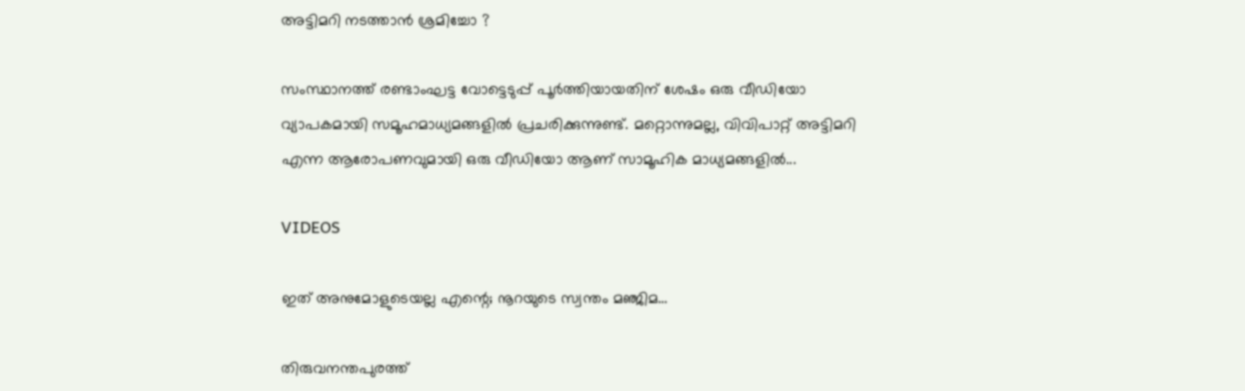അട്ടിമറി നടത്താൻ ശ്രമിച്ചോ ?

സംസ്ഥാനത്ത് രണ്ടാംഘട്ട വോട്ടെടുപ്പ് പൂർത്തിയായതിന് ശേഷം ഒരു വീഡിയോ വ്യാപകമായി സമൂഹമാധ്യമങ്ങളിൽ പ്രചരിക്കുന്നുണ്ട്. മറ്റൊന്നുമല്ല, വിവിപാറ്റ് അട്ടിമറി എന്ന ആരോപണവുമായി ഒരു വീഡിയോ ആണ് സാമൂഹിക മാധ്യമങ്ങളിൽ...

VIDEOS

ഇത് അനുമോളുടെയല്ല എന്റെ; നൂറയുടെ സ്വന്തം മഞ്ജിമ…

തിരുവനന്തപുരത്ത്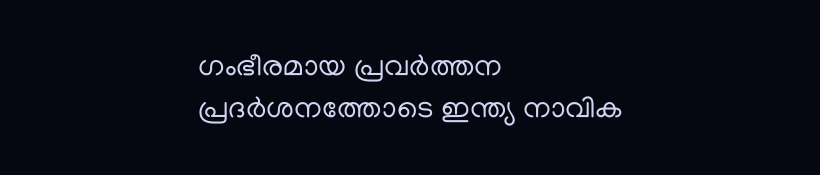ഗംഭീരമായ പ്രവർത്തന പ്രദർശനത്തോടെ ഇന്ത്യ നാവിക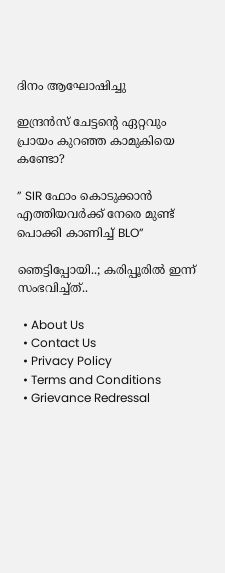ദിനം ആഘോഷിച്ചു

ഇന്ദ്രൻസ് ചേട്ടന്റെ ഏറ്റവും പ്രായം കുറഞ്ഞ കാമുകിയെ കണ്ടോ?

” SIR ഫോം കൊടുക്കാൻ എത്തിയവർക്ക് നേരെ മുണ്ട് പൊക്കി കാണിച്ച് BLO”

ഞെട്ടിപ്പോയി..; കരിപ്പൂരിൽ ഇന്ന് സംഭവിച്ച്ത്..

  • About Us
  • Contact Us
  • Privacy Policy
  • Terms and Conditions
  • Grievance Redressal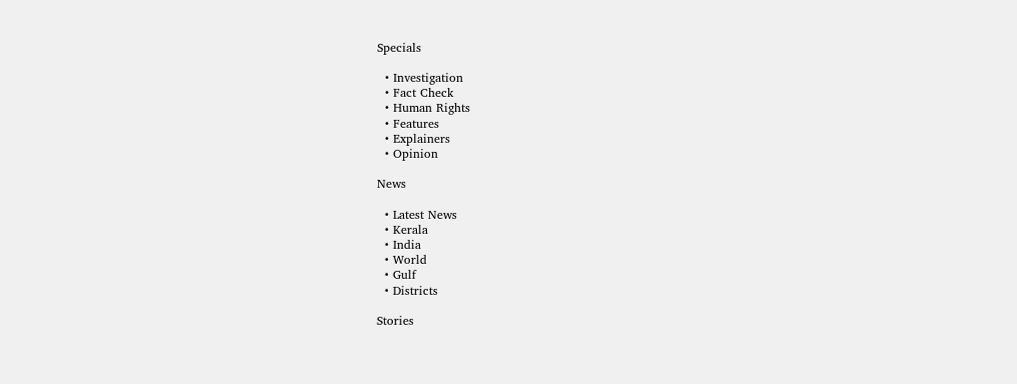Specials

  • Investigation
  • Fact Check
  • Human Rights
  • Features
  • Explainers
  • Opinion

News

  • Latest News
  • Kerala
  • India
  • World
  • Gulf
  • Districts

Stories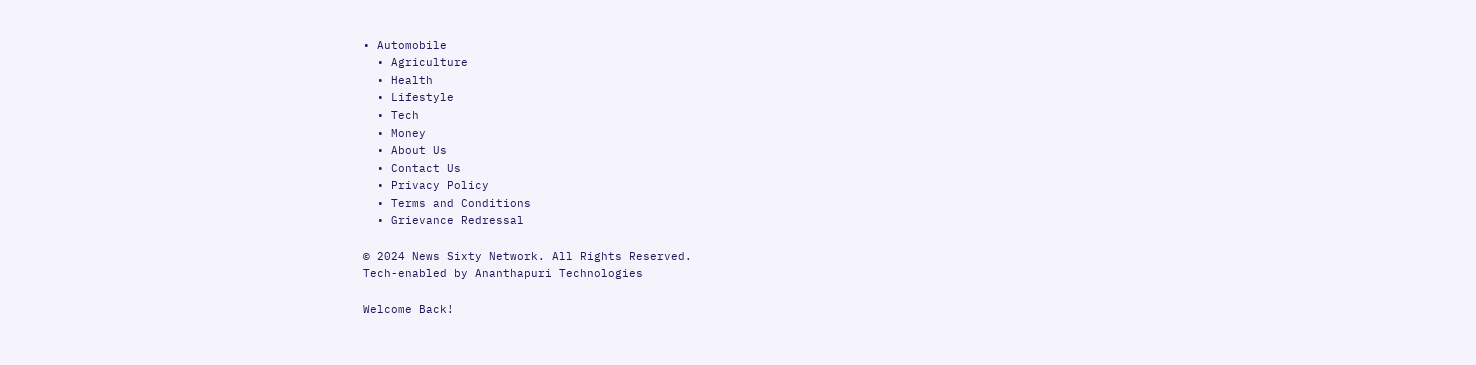• Automobile
  • Agriculture
  • Health
  • Lifestyle
  • Tech
  • Money
  • About Us
  • Contact Us
  • Privacy Policy
  • Terms and Conditions
  • Grievance Redressal

© 2024 News Sixty Network. All Rights Reserved.
Tech-enabled by Ananthapuri Technologies

Welcome Back!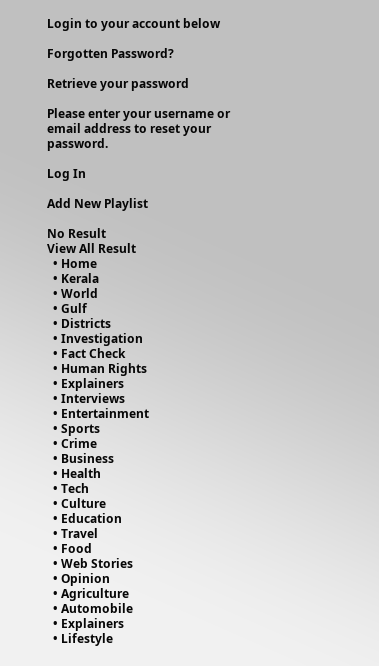Login to your account below

Forgotten Password?

Retrieve your password

Please enter your username or email address to reset your password.

Log In

Add New Playlist

No Result
View All Result
  • Home
  • Kerala
  • World
  • Gulf
  • Districts
  • Investigation
  • Fact Check
  • Human Rights
  • Explainers
  • Interviews
  • Entertainment
  • Sports
  • Crime
  • Business
  • Health
  • Tech
  • Culture
  • Education
  • Travel
  • Food
  • Web Stories
  • Opinion
  • Agriculture
  • Automobile
  • Explainers
  • Lifestyle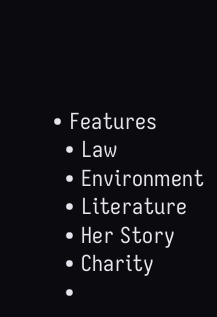• Features
  • Law
  • Environment
  • Literature
  • Her Story
  • Charity
  •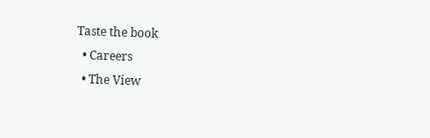Taste the book
  • Careers
  • The View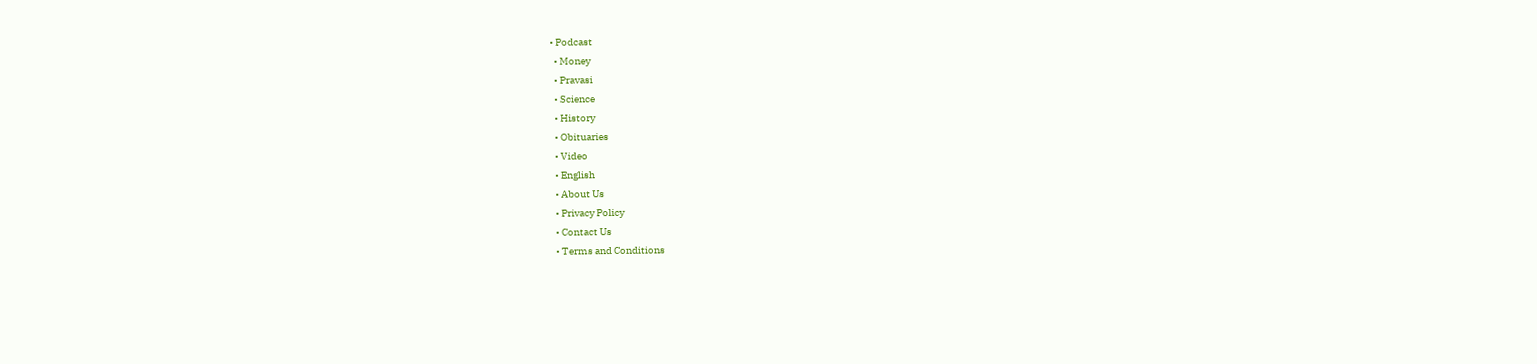• Podcast
  • Money
  • Pravasi
  • Science
  • History
  • Obituaries
  • Video
  • English
  • About Us
  • Privacy Policy
  • Contact Us
  • Terms and Conditions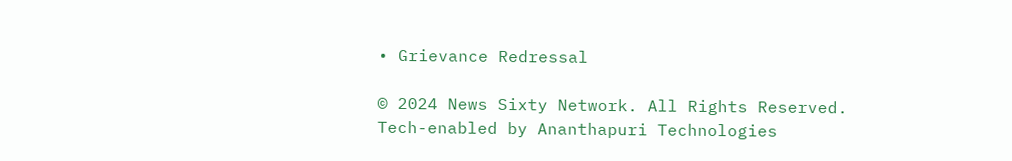• Grievance Redressal

© 2024 News Sixty Network. All Rights Reserved.
Tech-enabled by Ananthapuri Technologies